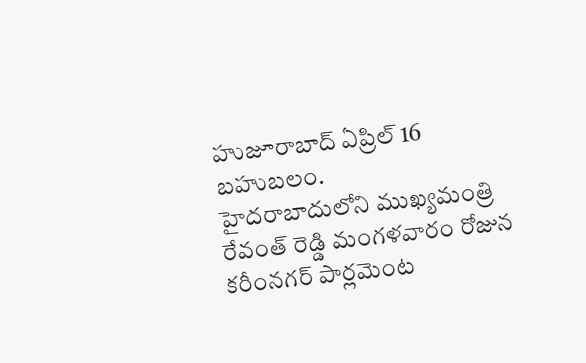హుజూరాబాద్ ఏప్రిల్ 16 బహుబలం.
హైదరాబాదులోని ముఖ్యమంత్రి రేవంత్ రెడ్డి మంగళవారం రోజున కరీంనగర్ పార్లమెంట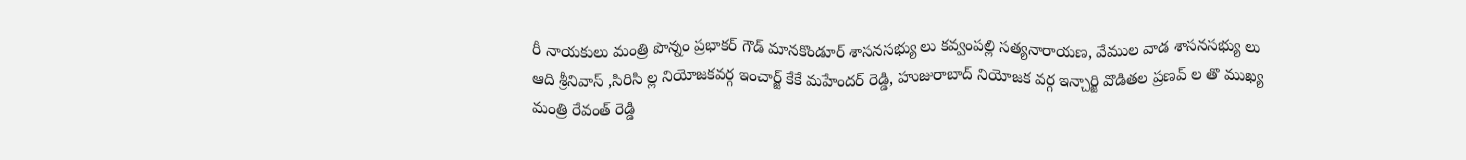రీ నాయకులు మంత్రి పొన్నం ప్రభాకర్ గౌడ్ మానకొండూర్ శాసనసభ్యు లు కవ్వంపల్లి సత్యనారాయణ, వేముల వాడ శాసనసభ్యు లు ఆది శ్రీనివాస్ ,సిరిసి ల్ల నియోజకవర్గ ఇంచార్జ్ కేకే మహేందర్ రెడ్డి, హుజురాబాద్ నియోజక వర్గ ఇన్చార్జి వొడితల ప్రణవ్ ల తొ ముఖ్య మంత్రి రేవంత్ రెడ్డి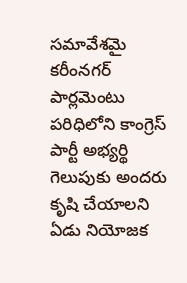సమావేశమై కరీంనగర్ పార్లమెంటు పరిధిలోని కాంగ్రెస్ పార్టీ అభ్యర్థి గెలుపుకు అందరు కృషి చేయాలని ఏడు నియోజక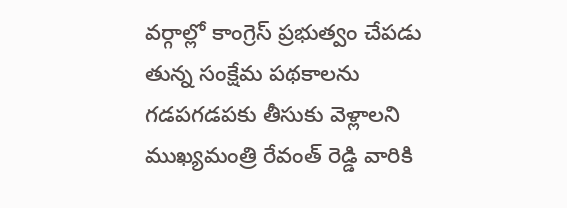వర్గాల్లో కాంగ్రెస్ ప్రభుత్వం చేపడు తున్న సంక్షేమ పథకాలను గడపగడపకు తీసుకు వెళ్లాలని ముఖ్యమంత్రి రేవంత్ రెడ్డి వారికి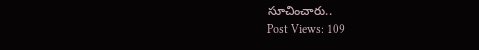సూచించారు..
Post Views: 109